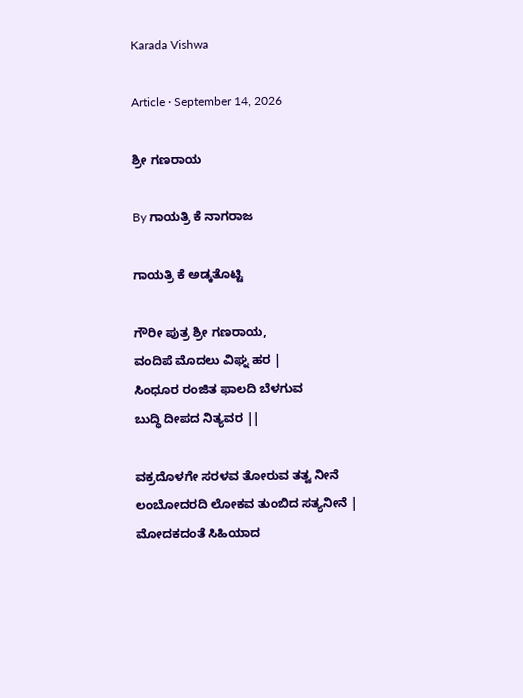Karada Vishwa

Article · September 14, 2026

ಶ್ರೀ ಗಣರಾಯ

By ಗಾಯತ್ರಿ ಕೆ ನಾಗರಾಜ

ಗಾಯತ್ರಿ ಕೆ ಅಡ್ಕತೊಟ್ಟಿ

ಗೌರೀ ಪುತ್ರ ಶ್ರೀ ಗಣರಾಯ,
ವಂದಿಪೆ ಮೊದಲು ವಿಘ್ನ ಹರ |
ಸಿಂಧೂರ ರಂಜಿತ ಫಾಲದಿ ಬೆಳಗುವ
ಬುದ್ಧಿ ದೀಪದ ನಿತ್ಯವರ ||

ವಕ್ರದೊಳಗೇ ಸರಳವ ತೋರುವ ತತ್ವ ನೀನೆ
ಲಂಬೋದರದಿ ಲೋಕವ ತುಂಬಿದ ಸತ್ಯನೀನೆ |
ಮೋದಕದಂತೆ ಸಿಹಿಯಾದ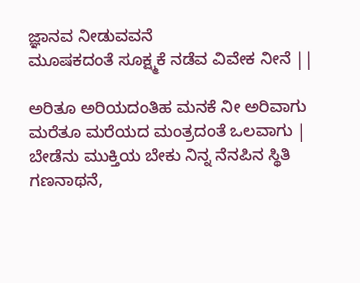ಜ್ಞಾನವ ನೀಡುವವನೆ
ಮೂಷಕದಂತೆ ಸೂಕ್ಷ್ಮಕೆ ನಡೆವ ವಿವೇಕ ನೀನೆ ||

ಅರಿತೂ ಅರಿಯದಂತಿಹ ಮನಕೆ ನೀ ಅರಿವಾಗು
ಮರೆತೂ ಮರೆಯದ ಮಂತ್ರದಂತೆ ಒಲವಾಗು |
ಬೇಡೆನು ಮುಕ್ತಿಯ ಬೇಕು ನಿನ್ನ ನೆನಪಿನ ಸ್ಥಿತಿ
ಗಣನಾಥನೆ,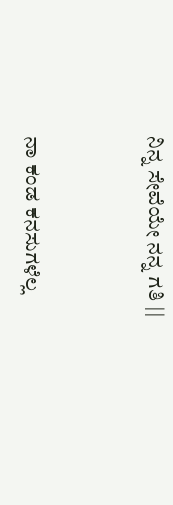ನಿನ್ನ ಸೇವೆಯೇ ನನ್ನ ಗತಿ ||


ನಾ ಕಂಡ ಕನಸುಗಳೆಲ್ಲ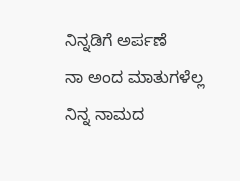ನಿನ್ನಡಿಗೆ ಅರ್ಪಣೆ
ನಾ ಅಂದ ಮಾತುಗಳೆಲ್ಲ ನಿನ್ನ ನಾಮದ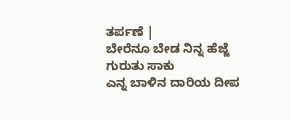ತರ್ಪಣೆ |
ಬೇರೆನೂ ಬೇಡ ನಿನ್ನ ಹೆಜ್ಜೆ ಗುರುತು ಸಾಕು
ಎನ್ನ ಬಾಳಿನ ದಾರಿಯ ದೀಪ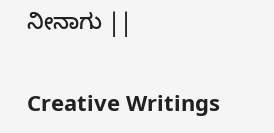ನೀನಾಗು ||

Creative Writings